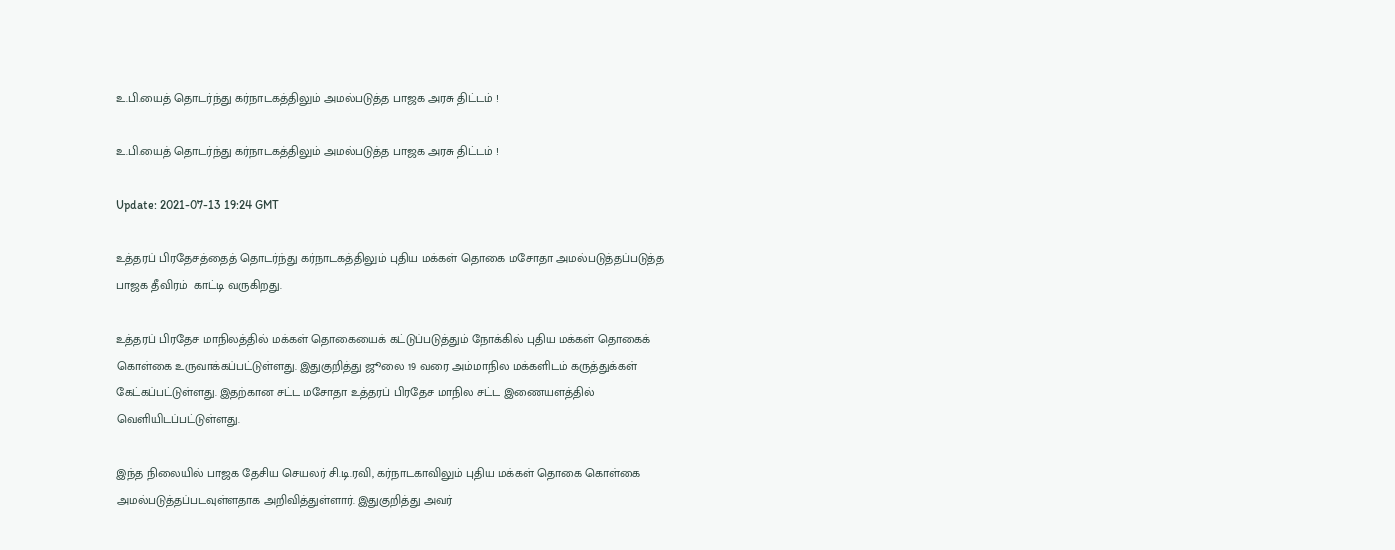உ.பி.யைத் தொடர்ந்து கர்நாடகத்திலும் அமல்படுத்த பாஜக அரசு திட்டம் !

உ.பி.யைத் தொடர்ந்து கர்நாடகத்திலும் அமல்படுத்த பாஜக அரசு திட்டம் !

Update: 2021-07-13 19:24 GMT

உத்தரப் பிரதேசத்தைத் தொடர்ந்து கர்நாடகத்திலும் புதிய மக்கள் தொகை மசோதா அமல்படுத்தப்படுத்த பாஜக தீவிரம்  காட்டி வருகிறது.

உத்தரப் பிரதேச மாநிலத்தில் மக்கள் தொகையைக் கட்டுப்படுத்தும் நோக்கில் புதிய மக்கள் தொகைக் கொள்கை உருவாக்கப்பட்டுள்ளது. இதுகுறித்து ஜூலை 19 வரை அம்மாநில மக்களிடம் கருத்துக்கள் கேட்கப்பட்டுள்ளது. இதற்கான சட்ட மசோதா உத்தரப் பிரதேச மாநில சட்ட இணையளத்தில் வெளியிடப்பட்டுள்ளது.

இந்த நிலையில் பாஜக தேசிய செயலர் சி.டி.ரவி, கர்நாடகாவிலும் புதிய மக்கள் தொகை கொள்கை அமல்படுத்தப்படவுள்ளதாக அறிவித்துள்ளார். இதுகுறித்து அவர்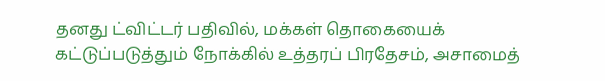தனது ட்விட்டர் பதிவில், மக்கள் தொகையைக் கட்டுப்படுத்தும் நோக்கில் உத்தரப் பிரதேசம், அசாமைத்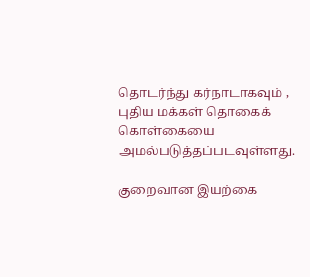தொடர்ந்து கர்நாடாகவும் , புதிய மக்கள் தொகைக் கொள்கையை அமல்படுத்தப்படவுள்ளது.

குறைவான இயற்கை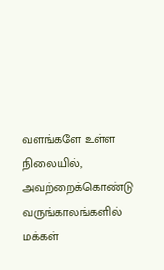வளங்களே உள்ள நிலையில், அவற்றைக்கொண்டு வருங்காலங்களில் மக்கள்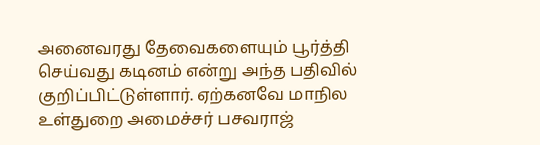அனைவரது தேவைகளையும் பூர்த்தி செய்வது கடினம் என்று அந்த பதிவில் குறிப்பிட்டுள்ளார். ஏற்கனவே மாநில உள்துறை அமைச்சர் பசவராஜ்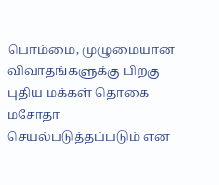பொம்மை, முழுமையான விவாதங்களுக்கு பிறகு புதிய மக்கள் தொகை மசோதா செயல்படுத்தப்படும் என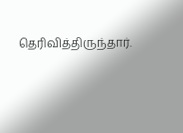தெரிவித்திருந்தார்.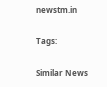newstm.in

Tags:

Similar News